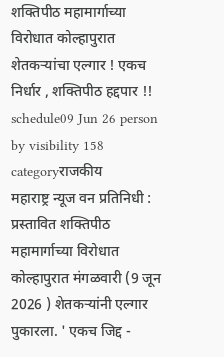शक्तिपीठ महामार्गाच्या विरोधात कोल्हापुरात शेतकऱ्यांचा एल्गार ! एकच निर्धार , शक्तिपीठ हद्दपार !!
schedule09 Jun 26 person by visibility 158 categoryराजकीय
महाराष्ट्र न्यूज वन प्रतिनिधी : प्रस्तावित शक्तिपीठ महामार्गाच्या विरोधात कोल्हापुरात मंगळवारी (9 जून 2026 ) शेतकऱ्यांनी एल्गार पुकारला. ' एकच जिद्द -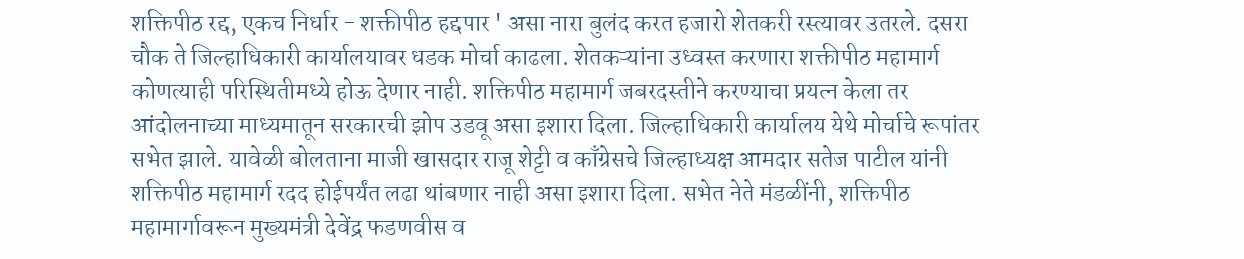शक्तिपीठ रद्द, एकच निर्धार - शक्तीपीठ हद्दपार ' असा नारा बुलंद करत हजारो शेतकरी रस्त्यावर उतरले. दसरा चौक ते जिल्हाधिकारी कार्यालयावर धडक मोर्चा काढला. शेतकऱ्यांना उध्वस्त करणारा शक्तीपीठ महामार्ग कोणत्याही परिस्थितीमध्ये होऊ देणार नाही. शक्तिपीठ महामार्ग जबरदस्तीने करण्याचा प्रयत्न केला तर आंदोलनाच्या माध्यमातून सरकारची झोप उडवू असा इशारा दिला. जिल्हाधिकारी कार्यालय येथे मोर्चाचे रूपांतर सभेत झाले. यावेळी बोलताना माजी खासदार राजू शेट्टी व काँग्रेसचे जिल्हाध्यक्ष आमदार सतेज पाटील यांनी शक्तिपीठ महामार्ग रदद होईपर्यंत लढा थांबणार नाही असा इशारा दिला. सभेत नेते मंडळींनी, शक्तिपीठ महामार्गावरून मुख्यमंत्री देवेंद्र फडणवीस व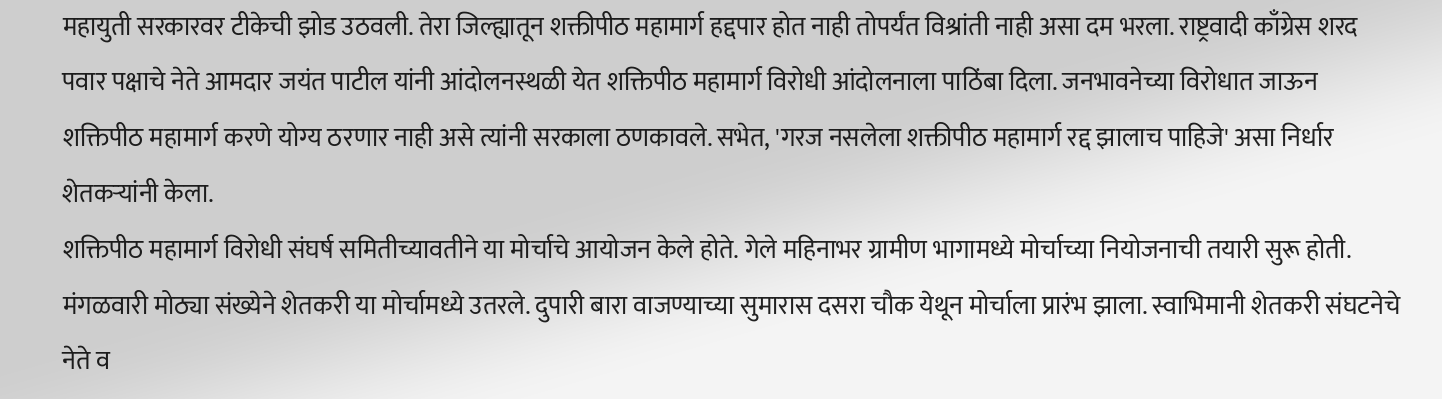महायुती सरकारवर टीकेची झोड उठवली. तेरा जिल्ह्यातून शक्तीपीठ महामार्ग हद्दपार होत नाही तोपर्यंत विश्रांती नाही असा दम भरला. राष्ट्रवादी काँग्रेस शरद पवार पक्षाचे नेते आमदार जयंत पाटील यांनी आंदोलनस्थळी येत शक्तिपीठ महामार्ग विरोधी आंदोलनाला पाठिंबा दिला. जनभावनेच्या विरोधात जाऊन शक्तिपीठ महामार्ग करणे योग्य ठरणार नाही असे त्यांनी सरकाला ठणकावले. सभेत, 'गरज नसलेला शक्तीपीठ महामार्ग रद्द झालाच पाहिजे' असा निर्धार शेतकऱ्यांनी केला.
शक्तिपीठ महामार्ग विरोधी संघर्ष समितीच्यावतीने या मोर्चाचे आयोजन केले होते. गेले महिनाभर ग्रामीण भागामध्ये मोर्चाच्या नियोजनाची तयारी सुरू होती. मंगळवारी मोठ्या संख्येने शेतकरी या मोर्चामध्ये उतरले. दुपारी बारा वाजण्याच्या सुमारास दसरा चौक येथून मोर्चाला प्रारंभ झाला. स्वाभिमानी शेतकरी संघटनेचे नेते व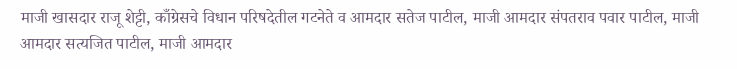माजी खासदार राजू शेट्टी, काँग्रेसचे विधान परिषदेतील गटनेते व आमदार सतेज पाटील, माजी आमदार संपतराव पवार पाटील, माजी आमदार सत्यजित पाटील, माजी आमदार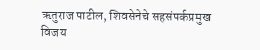ऋतुराज पाटील, शिवसेनेचे सहसंपर्कप्रमुख विजय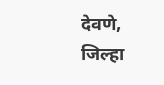देवणे, जिल्हा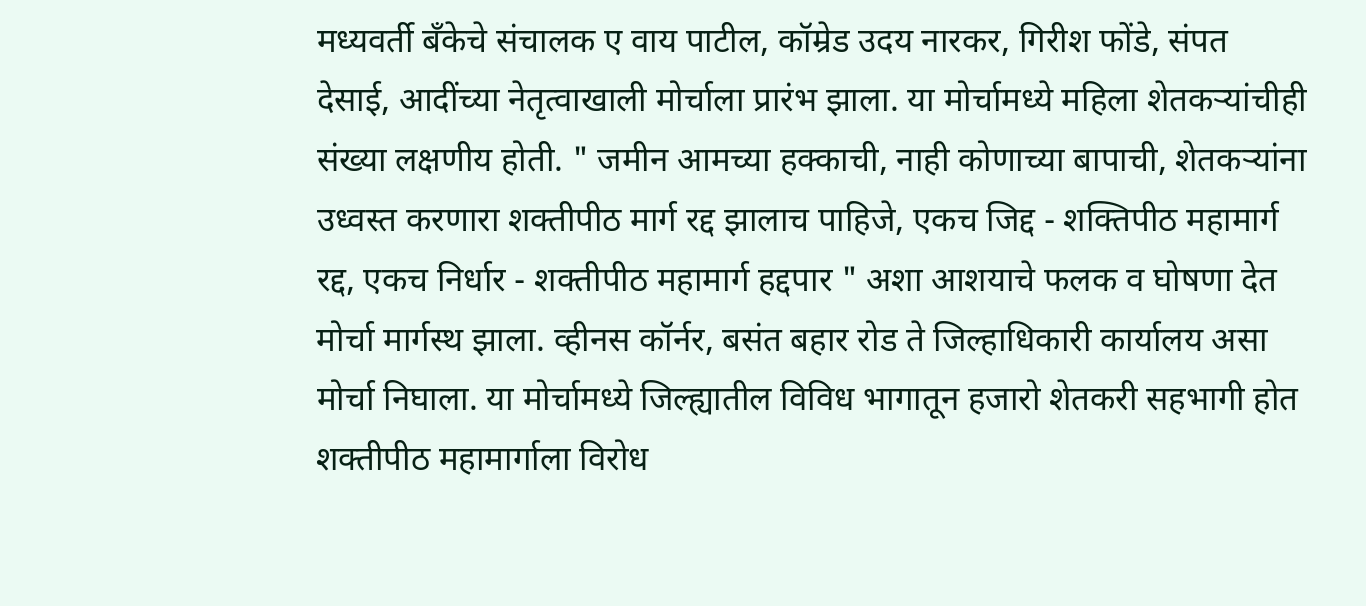मध्यवर्ती बँकेचे संचालक ए वाय पाटील, कॉम्रेड उदय नारकर, गिरीश फोंडे, संपत देसाई, आदींच्या नेतृत्वाखाली मोर्चाला प्रारंभ झाला. या मोर्चामध्ये महिला शेतकऱ्यांचीही संख्या लक्षणीय होती. " जमीन आमच्या हक्काची, नाही कोणाच्या बापाची, शेतकऱ्यांना उध्वस्त करणारा शक्तीपीठ मार्ग रद्द झालाच पाहिजे, एकच जिद्द - शक्तिपीठ महामार्ग रद्द, एकच निर्धार - शक्तीपीठ महामार्ग हद्दपार " अशा आशयाचे फलक व घोषणा देत मोर्चा मार्गस्थ झाला. व्हीनस कॉर्नर, बसंत बहार रोड ते जिल्हाधिकारी कार्यालय असा मोर्चा निघाला. या मोर्चामध्ये जिल्ह्यातील विविध भागातून हजारो शेतकरी सहभागी होत शक्तीपीठ महामार्गाला विरोध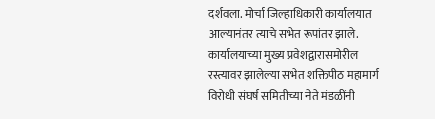दर्शवला. मोर्चा जिल्हाधिकारी कार्यालयात आल्यानंतर त्याचे सभेत रूपांतर झाले. कार्यालयाच्या मुख्य प्रवेशद्वारासमोरील रस्त्यावर झालेल्या सभेत शक्तिपीठ महामार्ग विरोधी संघर्ष समितीच्या नेते मंडळींनी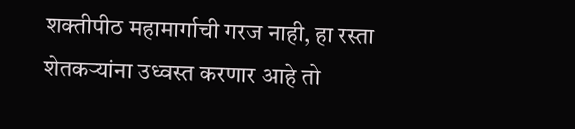शक्तीपीठ महामार्गाची गरज नाही, हा रस्ता शेतकऱ्यांना उध्वस्त करणार आहे तो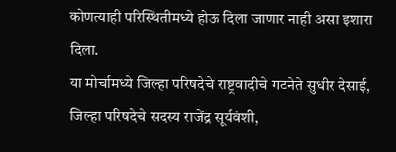कोणत्याही परिस्थितीमध्ये होऊ दिला जाणार नाही असा इशारा दिला.
या मोर्चामध्ये जिल्हा परिषदेचे राष्ट्रवादीचे गटनेते सुधीर देसाई, जिल्हा परिषदेचे सदस्य राजेंद्र सूर्यवंशी,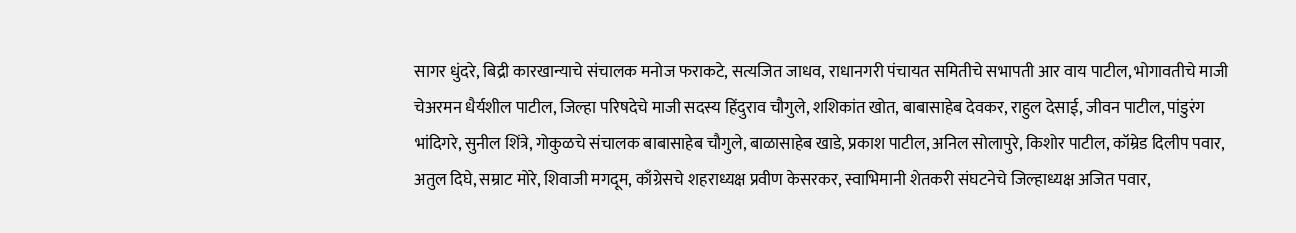सागर धुंदरे, बिद्री कारखान्याचे संचालक मनोज फराकटे, सत्यजित जाधव, राधानगरी पंचायत समितीचे सभापती आर वाय पाटील, भोगावतीचे माजी चेअरमन धैर्यशील पाटील, जिल्हा परिषदेचे माजी सदस्य हिंदुराव चौगुले, शशिकांत खोत, बाबासाहेब देवकर, राहुल देसाई, जीवन पाटील, पांडुरंग भांदिगरे, सुनील शिंत्रे, गोकुळचे संचालक बाबासाहेब चौगुले, बाळासाहेब खाडे, प्रकाश पाटील, अनिल सोलापुरे, किशोर पाटील, कॉम्रेड दिलीप पवार, अतुल दिघे, सम्राट मोरे, शिवाजी मगदूम, काँग्रेसचे शहराध्यक्ष प्रवीण केसरकर, स्वाभिमानी शेतकरी संघटनेचे जिल्हाध्यक्ष अजित पवार,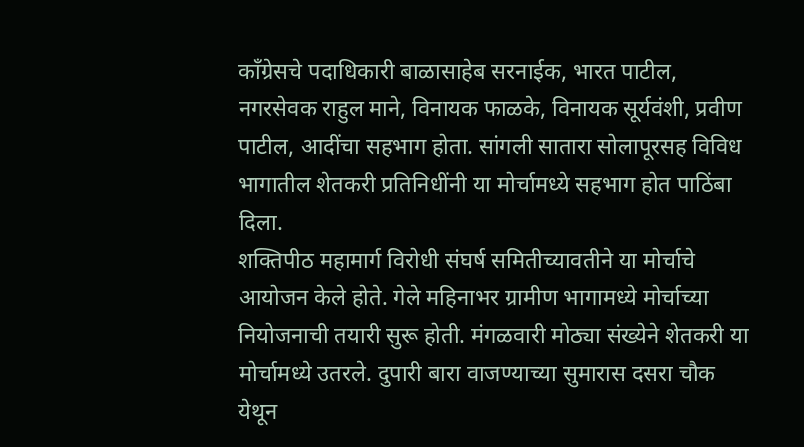काँग्रेसचे पदाधिकारी बाळासाहेब सरनाईक, भारत पाटील, नगरसेवक राहुल माने, विनायक फाळके, विनायक सूर्यवंशी, प्रवीण पाटील, आदींचा सहभाग होता. सांगली सातारा सोलापूरसह विविध भागातील शेतकरी प्रतिनिधींनी या मोर्चामध्ये सहभाग होत पाठिंबा दिला.
शक्तिपीठ महामार्ग विरोधी संघर्ष समितीच्यावतीने या मोर्चाचे आयोजन केले होते. गेले महिनाभर ग्रामीण भागामध्ये मोर्चाच्या नियोजनाची तयारी सुरू होती. मंगळवारी मोठ्या संख्येने शेतकरी या मोर्चामध्ये उतरले. दुपारी बारा वाजण्याच्या सुमारास दसरा चौक येथून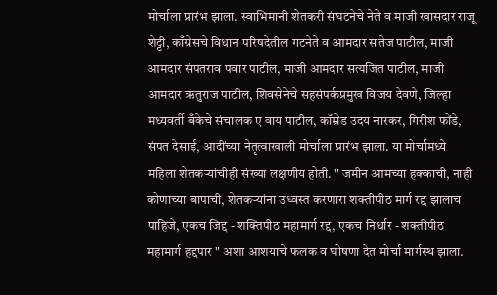मोर्चाला प्रारंभ झाला. स्वाभिमानी शेतकरी संघटनेचे नेते व माजी खासदार राजू शेट्टी, काँग्रेसचे विधान परिषदेतील गटनेते व आमदार सतेज पाटील, माजी आमदार संपतराव पवार पाटील, माजी आमदार सत्यजित पाटील, माजी आमदार ऋतुराज पाटील, शिवसेनेचे सहसंपर्कप्रमुख विजय देवणे, जिल्हा मध्यवर्ती बँकेचे संचालक ए वाय पाटील, कॉम्रेड उदय नारकर, गिरीश फोंडे, संपत देसाई, आदींच्या नेतृत्वाखाली मोर्चाला प्रारंभ झाला. या मोर्चामध्ये महिला शेतकऱ्यांचीही संख्या लक्षणीय होती. " जमीन आमच्या हक्काची, नाही कोणाच्या बापाची, शेतकऱ्यांना उध्वस्त करणारा शक्तीपीठ मार्ग रद्द झालाच पाहिजे, एकच जिद्द - शक्तिपीठ महामार्ग रद्द, एकच निर्धार - शक्तीपीठ महामार्ग हद्दपार " अशा आशयाचे फलक व घोषणा देत मोर्चा मार्गस्थ झाला.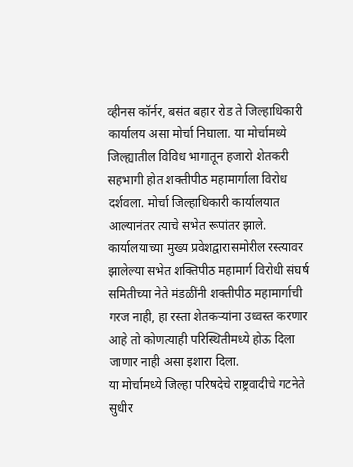व्हीनस कॉर्नर, बसंत बहार रोड ते जिल्हाधिकारी कार्यालय असा मोर्चा निघाला. या मोर्चामध्ये जिल्ह्यातील विविध भागातून हजारो शेतकरी सहभागी होत शक्तीपीठ महामार्गाला विरोध दर्शवला. मोर्चा जिल्हाधिकारी कार्यालयात आल्यानंतर त्याचे सभेत रूपांतर झाले. कार्यालयाच्या मुख्य प्रवेशद्वारासमोरील रस्त्यावर झालेल्या सभेत शक्तिपीठ महामार्ग विरोधी संघर्ष समितीच्या नेते मंडळींनी शक्तीपीठ महामार्गाची गरज नाही, हा रस्ता शेतकऱ्यांना उध्वस्त करणार आहे तो कोणत्याही परिस्थितीमध्ये होऊ दिला जाणार नाही असा इशारा दिला.
या मोर्चामध्ये जिल्हा परिषदेचे राष्ट्रवादीचे गटनेते सुधीर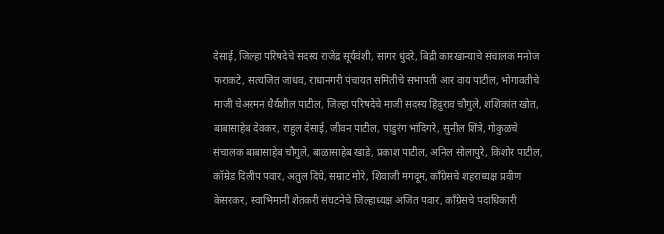देसाई, जिल्हा परिषदेचे सदस्य राजेंद्र सूर्यवंशी, सागर धुंदरे, बिद्री कारखान्याचे संचालक मनोज फराकटे, सत्यजित जाधव, राधानगरी पंचायत समितीचे सभापती आर वाय पाटील, भोगावतीचे माजी चेअरमन धैर्यशील पाटील, जिल्हा परिषदेचे माजी सदस्य हिंदुराव चौगुले, शशिकांत खोत, बाबासाहेब देवकर, राहुल देसाई, जीवन पाटील, पांडुरंग भांदिगरे, सुनील शिंत्रे, गोकुळचे संचालक बाबासाहेब चौगुले, बाळासाहेब खाडे, प्रकाश पाटील, अनिल सोलापुरे, किशोर पाटील, कॉम्रेड दिलीप पवार, अतुल दिघे, सम्राट मोरे, शिवाजी मगदूम, काँग्रेसचे शहराध्यक्ष प्रवीण केसरकर, स्वाभिमानी शेतकरी संघटनेचे जिल्हाध्यक्ष अजित पवार, काँग्रेसचे पदाधिकारी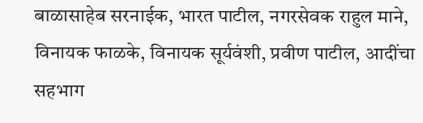बाळासाहेब सरनाईक, भारत पाटील, नगरसेवक राहुल माने, विनायक फाळके, विनायक सूर्यवंशी, प्रवीण पाटील, आदींचा सहभाग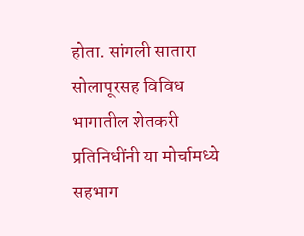होता. सांगली सातारा सोलापूरसह विविध भागातील शेतकरी प्रतिनिधींनी या मोर्चामध्ये सहभाग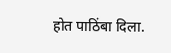होत पाठिंबा दिला.